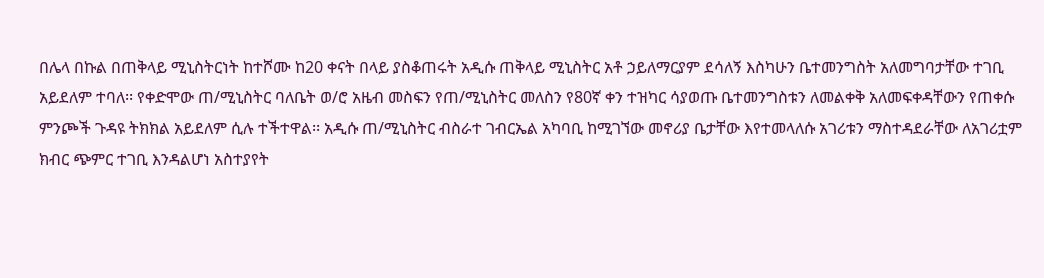በሌላ በኩል በጠቅላይ ሚኒስትርነት ከተሾሙ ከ20 ቀናት በላይ ያስቆጠሩት አዲሱ ጠቅላይ ሚኒስትር አቶ ኃይለማርያም ደሳለኝ እስካሁን ቤተመንግስት አለመግባታቸው ተገቢ አይደለም ተባለ፡፡ የቀድሞው ጠ/ሚኒስትር ባለቤት ወ/ሮ አዜብ መስፍን የጠ/ሚኒስትር መለስን የ80ኛ ቀን ተዝካር ሳያወጡ ቤተመንግስቱን ለመልቀቅ አለመፍቀዳቸውን የጠቀሱ ምንጮች ጉዳዩ ትክክል አይደለም ሲሉ ተችተዋል፡፡ አዲሱ ጠ/ሚኒስትር ብስራተ ገብርኤል አካባቢ ከሚገኘው መኖሪያ ቤታቸው እየተመላለሱ አገሪቱን ማስተዳደራቸው ለአገሪቷም ክብር ጭምር ተገቢ እንዳልሆነ አስተያየት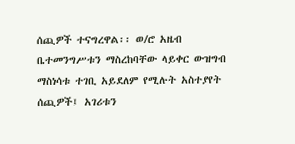ሰጪዎች ተናግረዋል፡፡ ወ/ሮ አዜብ ቤተመንግሥቱን ማስረከባቸው ላይቀር ውዝግብ ማስነሳቱ ተገቢ አይደለም የሚሉት አስተያየት ሰጪዎች፤ አገሪቱን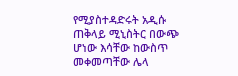የሚያስተዳድሩት አዲሱ ጠቅላይ ሚኒስትር በውጭ ሆነው እሳቸው ከውስጥ መቀመጣቸው ሌላ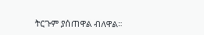ትርጉም ያሰጠዋል ብለዋል፡፡